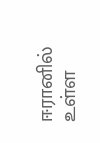ஈரானில் உள்ள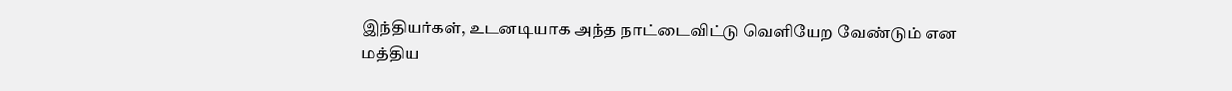இந்தியர்கள், உடனடியாக அந்த நாட்டைவிட்டு வெளியேற வேண்டும் என மத்திய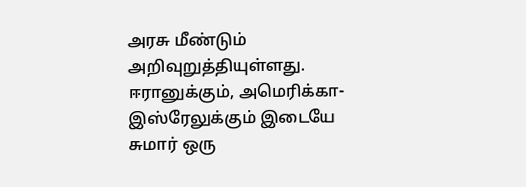அரசு மீண்டும் அறிவுறுத்தியுள்ளது.
ஈரானுக்கும், அமெரிக்கா-இஸ்ரேலுக்கும் இடையே சுமார் ஒரு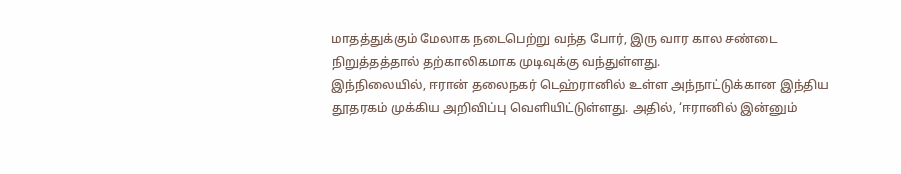மாதத்துக்கும் மேலாக நடைபெற்று வந்த போர், இரு வார கால சண்டை நிறுத்தத்தால் தற்காலிகமாக முடிவுக்கு வந்துள்ளது.
இந்நிலையில், ஈரான் தலைநகர் டெஹ்ரானில் உள்ள அந்நாட்டுக்கான இந்திய தூதரகம் முக்கிய அறிவிப்பு வெளியிட்டுள்ளது. அதில், ‘ஈரானில் இன்னும்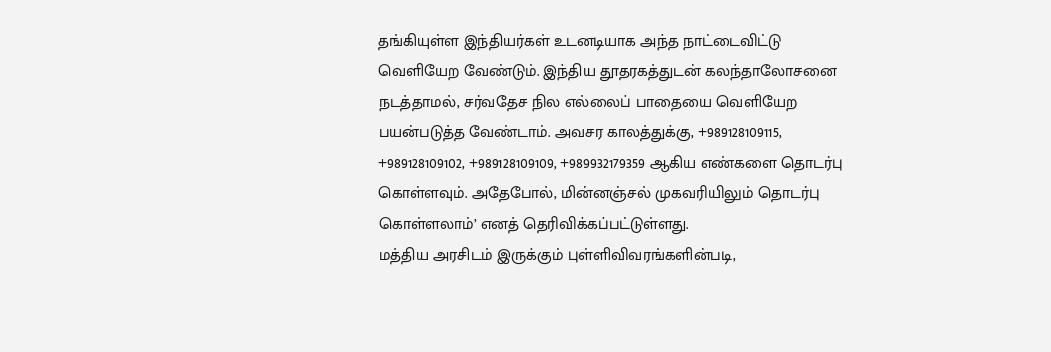தங்கியுள்ள இந்தியர்கள் உடனடியாக அந்த நாட்டைவிட்டு வெளியேற வேண்டும். இந்திய தூதரகத்துடன் கலந்தாலோசனை நடத்தாமல், சர்வதேச நில எல்லைப் பாதையை வெளியேற பயன்படுத்த வேண்டாம். அவசர காலத்துக்கு, +989128109115, +989128109102, +989128109109, +989932179359 ஆகிய எண்களை தொடர்பு கொள்ளவும். அதேபோல், மின்னஞ்சல் முகவரியிலும் தொடர்பு கொள்ளலாம்’ எனத் தெரிவிக்கப்பட்டுள்ளது.
மத்திய அரசிடம் இருக்கும் புள்ளிவிவரங்களின்படி,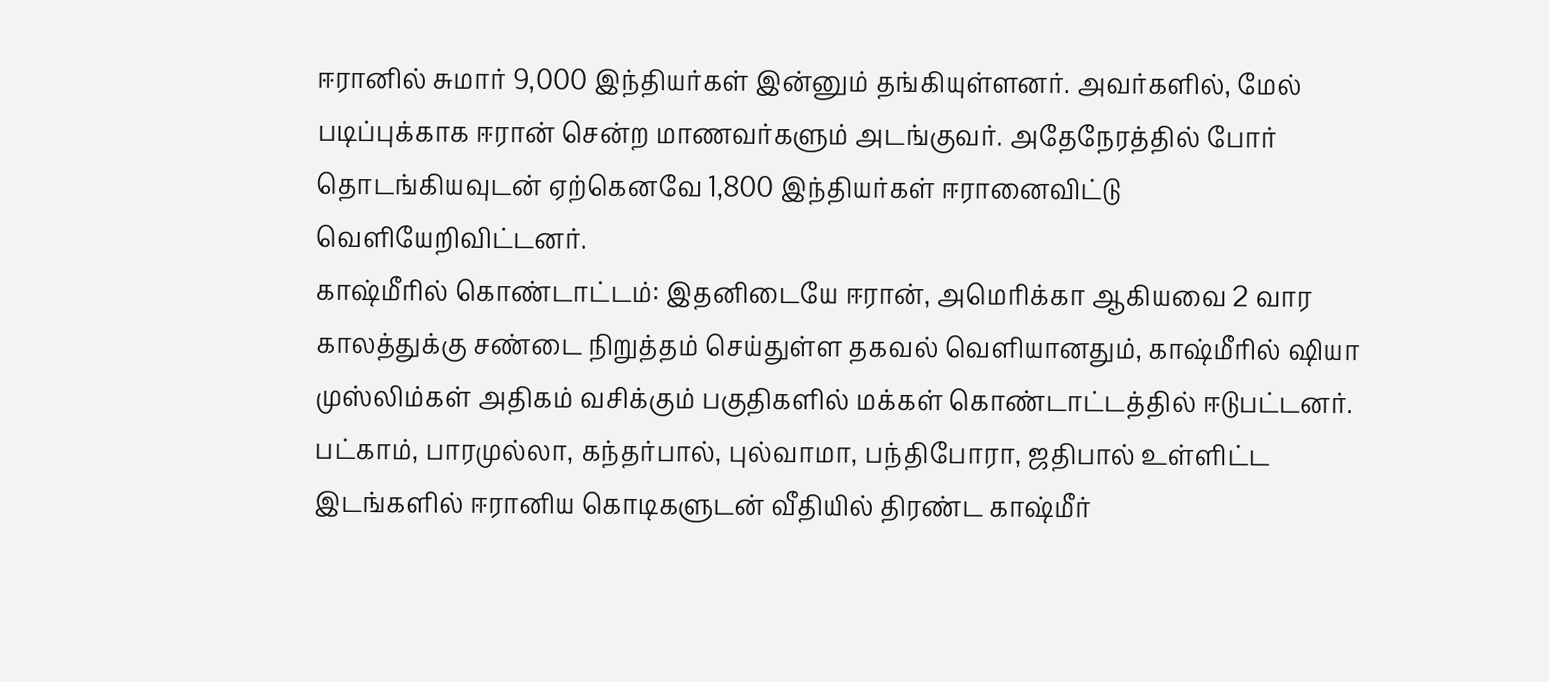ஈரானில் சுமார் 9,000 இந்தியர்கள் இன்னும் தங்கியுள்ளனர். அவர்களில், மேல் படிப்புக்காக ஈரான் சென்ற மாணவர்களும் அடங்குவர். அதேநேரத்தில் போர் தொடங்கியவுடன் ஏற்கெனவே 1,800 இந்தியர்கள் ஈரானைவிட்டு வெளியேறிவிட்டனர்.
காஷ்மீரில் கொண்டாட்டம்: இதனிடையே ஈரான், அமெரிக்கா ஆகியவை 2 வார காலத்துக்கு சண்டை நிறுத்தம் செய்துள்ள தகவல் வெளியானதும், காஷ்மீரில் ஷியா முஸ்லிம்கள் அதிகம் வசிக்கும் பகுதிகளில் மக்கள் கொண்டாட்டத்தில் ஈடுபட்டனர். பட்காம், பாரமுல்லா, கந்தர்பால், புல்வாமா, பந்திபோரா, ஜதிபால் உள்ளிட்ட இடங்களில் ஈரானிய கொடிகளுடன் வீதியில் திரண்ட காஷ்மீர்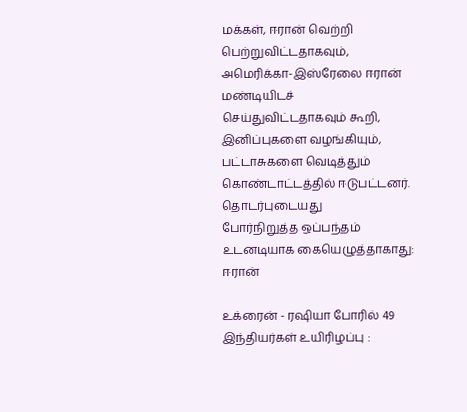மக்கள், ஈரான் வெற்றி பெற்றுவிட்டதாகவும், அமெரிக்கா-இஸ்ரேலை ஈரான் மண்டியிடச் செய்துவிட்டதாகவும் கூறி, இனிப்புகளை வழங்கியும், பட்டாசுகளை வெடித்தும் கொண்டாட்டத்தில் ஈடுபட்டனர்.
தொடர்புடையது
போர்நிறுத்த ஒப்பந்தம் உடனடியாக கையெழுத்தாகாது: ஈரான்

உக்ரைன் - ரஷியா போரில் 49 இந்தியர்கள் உயிரிழப்பு :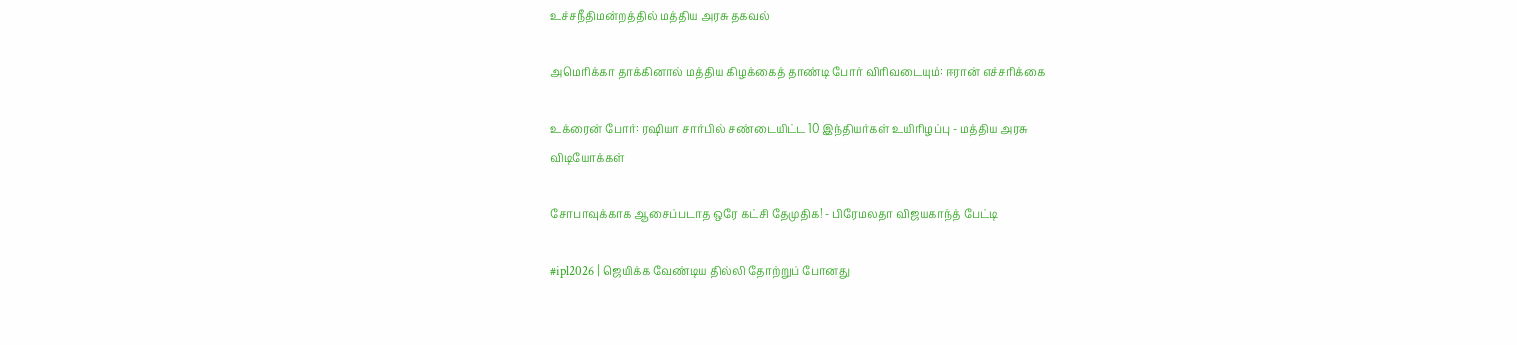உச்சநீதிமன்றத்தில் மத்திய அரசு தகவல்

அமெரிக்கா தாக்கினால் மத்திய கிழக்கைத் தாண்டி போர் விரிவடையும்: ஈரான் எச்சரிக்கை

உக்ரைன் போர்: ரஷியா சார்பில் சண்டையிட்ட 10 இந்தியர்கள் உயிரிழப்பு - மத்திய அரசு
விடியோக்கள்

சோபாவுக்காக ஆசைப்படாத ஒரே கட்சி தேமுதிக! - பிரேமலதா விஜயகாந்த் பேட்டி

#ipl2026 | ஜெயிக்க வேண்டிய தில்லி தோற்றுப் போனது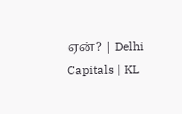ஏன்? | Delhi Capitals | KL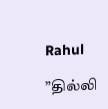Rahul

”தில்லி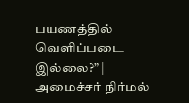பயணத்தில் வெளிப்படை இல்லை?” | அமைச்சர் நிர்மல்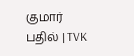குமார் பதில் | TVK